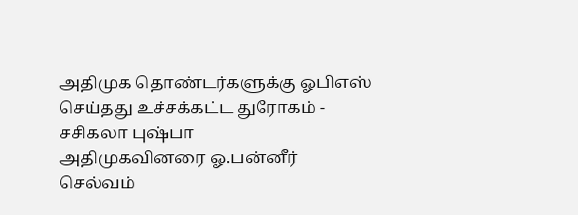அதிமுக தொண்டர்களுக்கு ஓபிஎஸ் செய்தது உச்சக்கட்ட துரோகம் - சசிகலா புஷ்பா
அதிமுகவினரை ஓ.பன்னீர் செல்வம்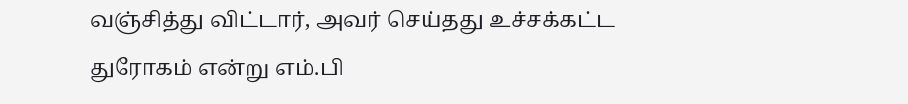வஞ்சித்து விட்டார், அவர் செய்தது உச்சக்கட்ட துரோகம் என்று எம்.பி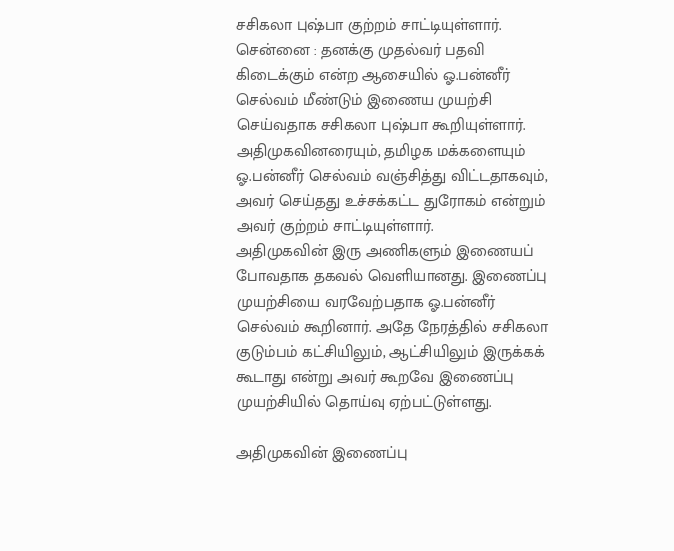சசிகலா புஷ்பா குற்றம் சாட்டியுள்ளார்.
சென்னை : தனக்கு முதல்வர் பதவி கிடைக்கும் என்ற ஆசையில் ஓ.பன்னீர் செல்வம் மீண்டும் இணைய முயற்சி செய்வதாக சசிகலா புஷ்பா கூறியுள்ளார். அதிமுகவினரையும், தமிழக மக்களையும் ஓ.பன்னீர் செல்வம் வஞ்சித்து விட்டதாகவும், அவர் செய்தது உச்சக்கட்ட துரோகம் என்றும் அவர் குற்றம் சாட்டியுள்ளார்.
அதிமுகவின் இரு அணிகளும் இணையப் போவதாக தகவல் வெளியானது. இணைப்பு முயற்சியை வரவேற்பதாக ஓ.பன்னீர் செல்வம் கூறினார். அதே நேரத்தில் சசிகலா குடும்பம் கட்சியிலும், ஆட்சியிலும் இருக்கக் கூடாது என்று அவர் கூறவே இணைப்பு முயற்சியில் தொய்வு ஏற்பட்டுள்ளது.

அதிமுகவின் இணைப்பு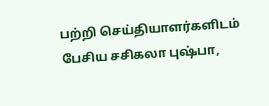பற்றி செய்தியாளர்களிடம் பேசிய சசிகலா புஷ்பா,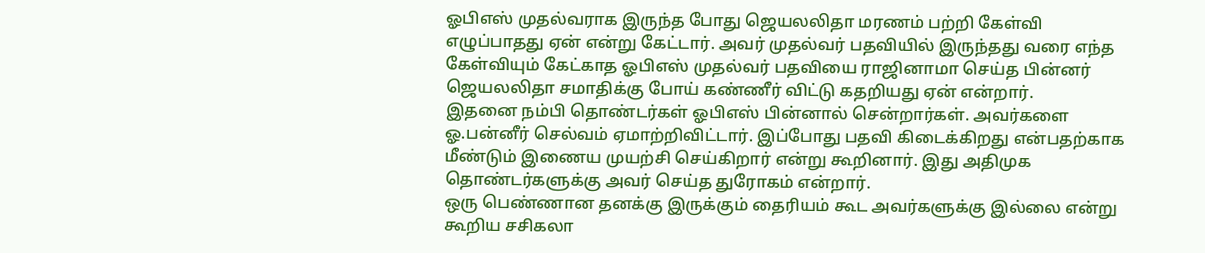ஓபிஎஸ் முதல்வராக இருந்த போது ஜெயலலிதா மரணம் பற்றி கேள்வி எழுப்பாதது ஏன் என்று கேட்டார். அவர் முதல்வர் பதவியில் இருந்தது வரை எந்த கேள்வியும் கேட்காத ஓபிஎஸ் முதல்வர் பதவியை ராஜினாமா செய்த பின்னர் ஜெயலலிதா சமாதிக்கு போய் கண்ணீர் விட்டு கதறியது ஏன் என்றார்.
இதனை நம்பி தொண்டர்கள் ஓபிஎஸ் பின்னால் சென்றார்கள். அவர்களை ஓ.பன்னீர் செல்வம் ஏமாற்றிவிட்டார். இப்போது பதவி கிடைக்கிறது என்பதற்காக மீண்டும் இணைய முயற்சி செய்கிறார் என்று கூறினார். இது அதிமுக தொண்டர்களுக்கு அவர் செய்த துரோகம் என்றார்.
ஒரு பெண்ணான தனக்கு இருக்கும் தைரியம் கூட அவர்களுக்கு இல்லை என்று கூறிய சசிகலா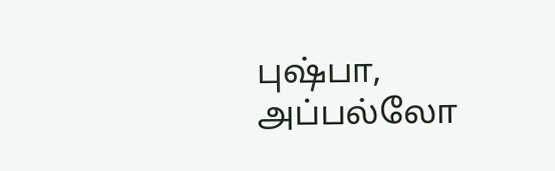புஷ்பா, அப்பல்லோ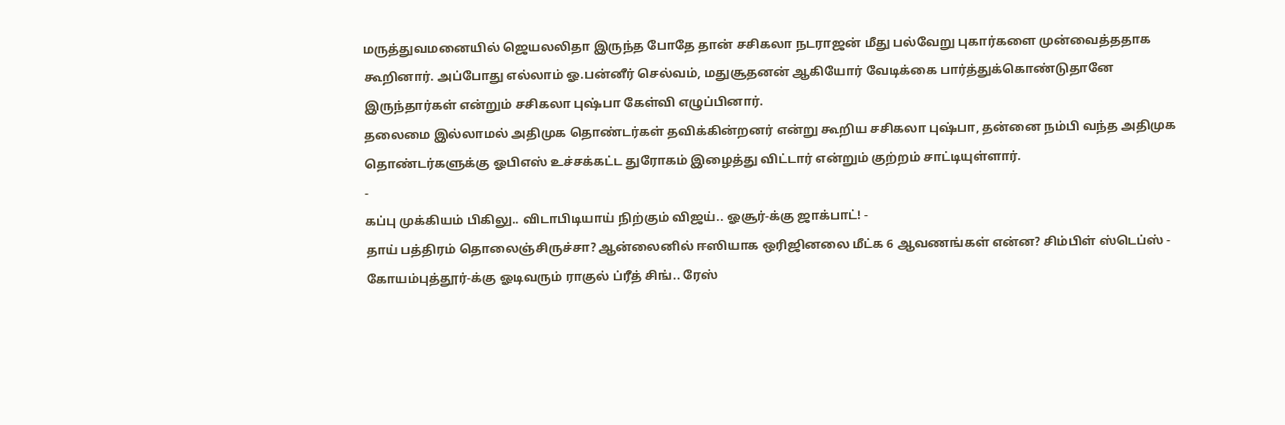மருத்துவமனையில் ஜெயலலிதா இருந்த போதே தான் சசிகலா நடராஜன் மீது பல்வேறு புகார்களை முன்வைத்ததாக கூறினார். அப்போது எல்லாம் ஓ.பன்னீர் செல்வம், மதுசூதனன் ஆகியோர் வேடிக்கை பார்த்துக்கொண்டுதானே இருந்தார்கள் என்றும் சசிகலா புஷ்பா கேள்வி எழுப்பினார்.
தலைமை இல்லாமல் அதிமுக தொண்டர்கள் தவிக்கின்றனர் என்று கூறிய சசிகலா புஷ்பா, தன்னை நம்பி வந்த அதிமுக தொண்டர்களுக்கு ஓபிஎஸ் உச்சக்கட்ட துரோகம் இழைத்து விட்டார் என்றும் குற்றம் சாட்டியுள்ளார்.
-
கப்பு முக்கியம் பிகிலு.. விடாபிடியாய் நிற்கும் விஜய்.. ஓசூர்-க்கு ஜாக்பாட்! -
தாய் பத்திரம் தொலைஞ்சிருச்சா? ஆன்லைனில் ஈஸியாக ஒரிஜினலை மீட்க 6 ஆவணங்கள் என்ன? சிம்பிள் ஸ்டெப்ஸ் -
கோயம்புத்தூர்-க்கு ஓடிவரும் ராகுல் ப்ரீத் சிங்.. ரேஸ்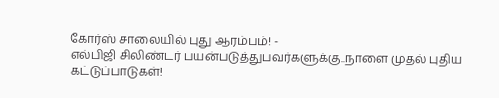கோர்ஸ் சாலையில் புது ஆரம்பம்! -
எல்பிஜி சிலிண்டர் பயன்படுத்துபவர்களுக்கு..நாளை முதல் புதிய கட்டுப்பாடுகள்!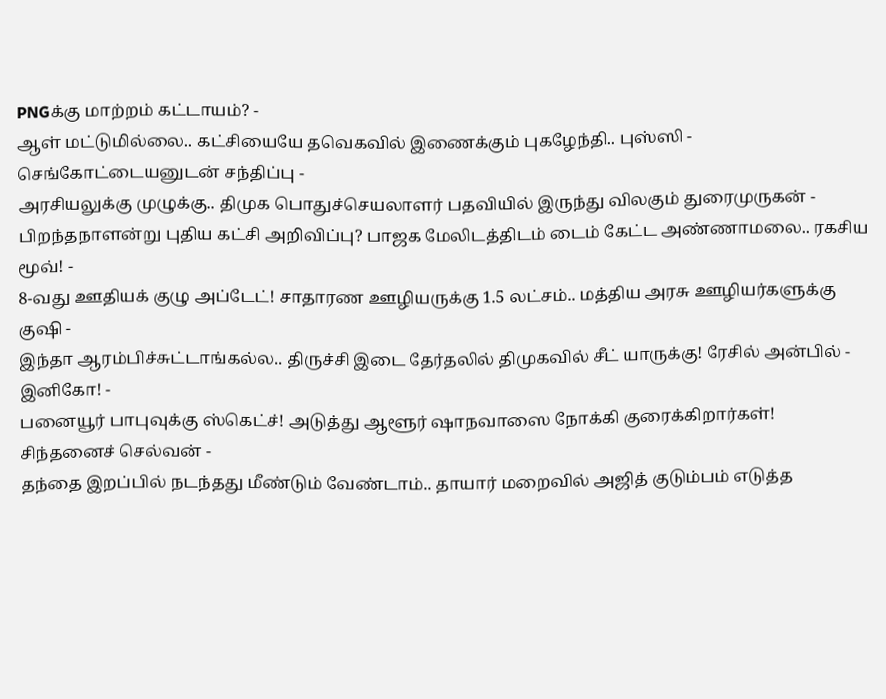PNGக்கு மாற்றம் கட்டாயம்? -
ஆள் மட்டுமில்லை.. கட்சியையே தவெகவில் இணைக்கும் புகழேந்தி.. புஸ்ஸி - செங்கோட்டையனுடன் சந்திப்பு -
அரசியலுக்கு முழுக்கு.. திமுக பொதுச்செயலாளர் பதவியில் இருந்து விலகும் துரைமுருகன் -
பிறந்தநாளன்று புதிய கட்சி அறிவிப்பு? பாஜக மேலிடத்திடம் டைம் கேட்ட அண்ணாமலை.. ரகசிய மூவ்! -
8-வது ஊதியக் குழு அப்டேட்! சாதாரண ஊழியருக்கு 1.5 லட்சம்.. மத்திய அரசு ஊழியர்களுக்கு குஷி -
இந்தா ஆரம்பிச்சுட்டாங்கல்ல.. திருச்சி இடை தேர்தலில் திமுகவில் சீட் யாருக்கு! ரேசில் அன்பில் - இனிகோ! -
பனையூர் பாபுவுக்கு ஸ்கெட்ச்! அடுத்து ஆளூர் ஷாநவாஸை நோக்கி குரைக்கிறார்கள்! சிந்தனைச் செல்வன் -
தந்தை இறப்பில் நடந்தது மீண்டும் வேண்டாம்.. தாயார் மறைவில் அஜித் குடும்பம் எடுத்த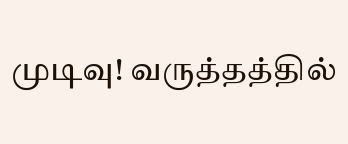முடிவு! வருத்தத்தில்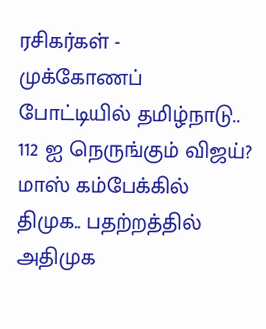ரசிகர்கள் -
முக்கோணப் போட்டியில் தமிழ்நாடு.. 112 ஐ நெருங்கும் விஜய்? மாஸ் கம்பேக்கில் திமுக.. பதற்றத்தில் அதிமுக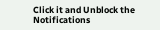Click it and Unblock the Notifications